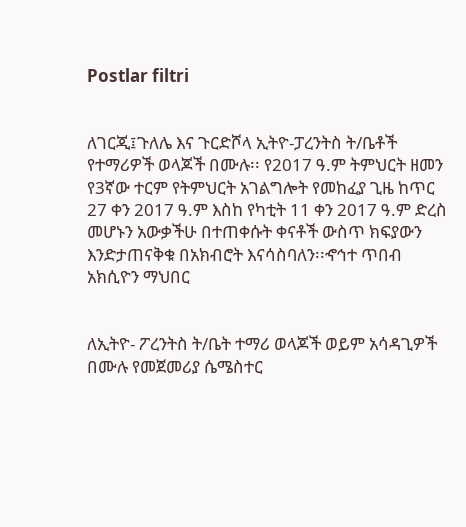Postlar filtri


ለገርጂ፤ጉለሌ እና ጉርድሾላ ኢትዮ-ፓረንትስ ት/ቤቶች የተማሪዎች ወላጆች በሙሉ፡፡ የ2017 ዓ.ም ትምህርት ዘመን የ3ኛው ተርም የትምህርት አገልግሎት የመከፈያ ጊዜ ከጥር 27 ቀን 2017 ዓ.ም እስከ የካቲት 11 ቀን 2017 ዓ.ም ድረስ መሆኑን አውቃችሁ በተጠቀሱት ቀናቶች ውስጥ ክፍያውን እንድታጠናቅቁ በአክብሮት እናሳስባለን፡፡ኆኅተ ጥበብ አክሲዮን ማህበር


ለኢትዮ- ፖረንትስ ት/ቤት ተማሪ ወላጆች ወይም አሳዳጊዎች በሙሉ የመጀመሪያ ሴሜስተር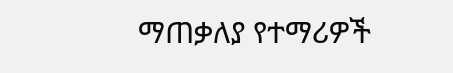ማጠቃለያ የተማሪዎች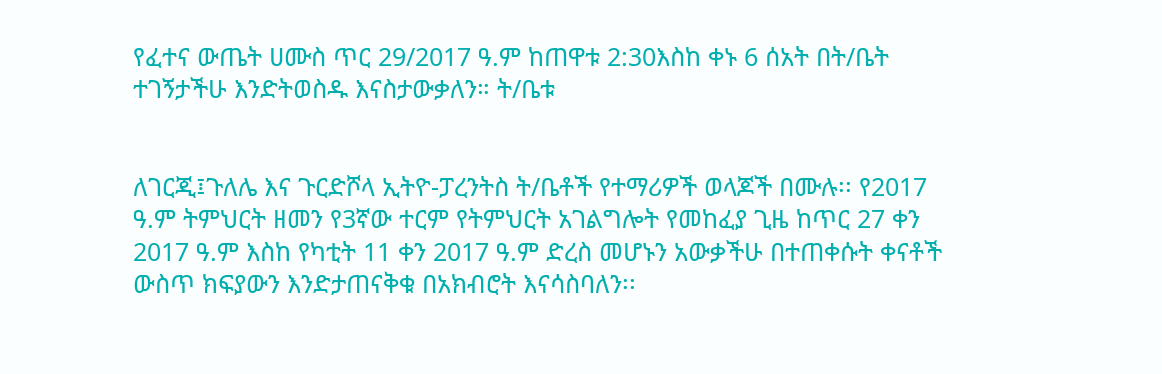የፈተና ውጤት ሀሙስ ጥር 29/2017 ዓ.ም ከጠዋቱ 2:30እስከ ቀኑ 6 ሰአት በት/ቤት ተገኝታችሁ እንድትወስዱ እናስታውቃለን። ት/ቤቱ


ለገርጂ፤ጉለሌ እና ጉርድሾላ ኢትዮ-ፓረንትስ ት/ቤቶች የተማሪዎች ወላጆች በሙሉ፡፡ የ2017 ዓ.ም ትምህርት ዘመን የ3ኛው ተርም የትምህርት አገልግሎት የመከፈያ ጊዜ ከጥር 27 ቀን 2017 ዓ.ም እስከ የካቲት 11 ቀን 2017 ዓ.ም ድረስ መሆኑን አውቃችሁ በተጠቀሱት ቀናቶች ውስጥ ክፍያውን እንድታጠናቅቁ በአክብሮት እናሳስባለን፡፡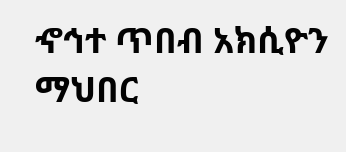ኆኅተ ጥበብ አክሲዮን ማህበር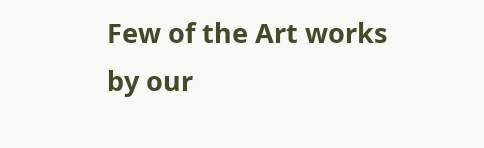Few of the Art works by our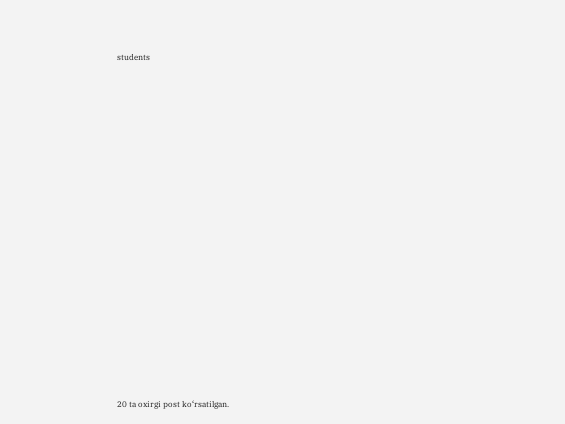students



















20 ta oxirgi post ko‘rsatilgan.